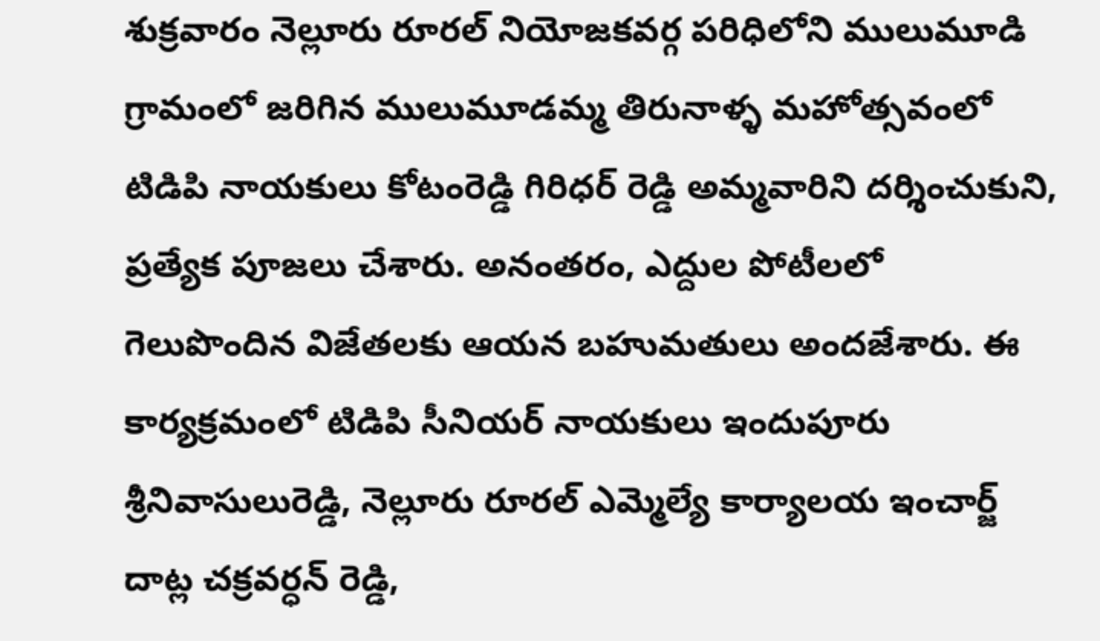శుక్రవారం నెల్లూరు రూరల్ నియోజకవర్గ పరిధిలోని ములుమూడి గ్రామంలో జరిగిన ములుమూడమ్మ తిరునాళ్ళ మహోత్సవంలో టిడిపి నాయకులు కోటంరెడ్డి గిరిధర్ రెడ్డి అమ్మవారిని దర్శించుకుని, ప్రత్యేక పూజలు చేశారు. అనంతరం, ఎద్దుల పోటీలలో గెలుపొందిన విజేతలకు ఆయన బహుమతులు అందజేశారు. ఈ కార్యక్రమంలో టిడిపి సీనియర్ నాయకులు ఇందుపూరు శ్రీనివాసులురెడ్డి, నెల్లూరు రూరల్ ఎమ్మెల్యే కార్యాలయ ఇంచార్జ్ దాట్ల చక్రవర్ధన్ రెడ్డి,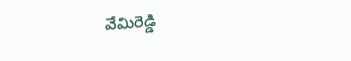వేమిరెడ్డి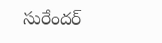సురేందర్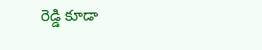రెడ్డి కూడా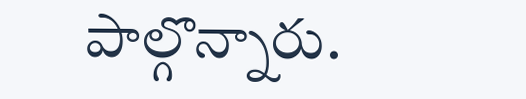పాల్గొన్నారు.